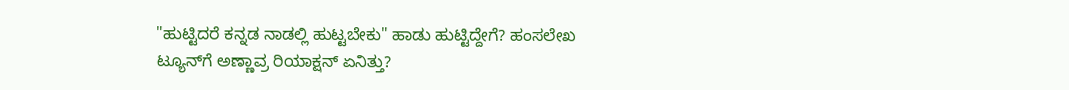"ಹುಟ್ಟಿದರೆ ಕನ್ನಡ ನಾಡಲ್ಲಿ ಹುಟ್ಟಬೇಕು" ಹಾಡು ಹುಟ್ಟಿದ್ದೇಗೆ? ಹಂಸಲೇಖ ಟ್ಯೂನ್‌ಗೆ ಅಣ್ಣಾವ್ರ ರಿಯಾಕ್ಷನ್ ಏನಿತ್ತು?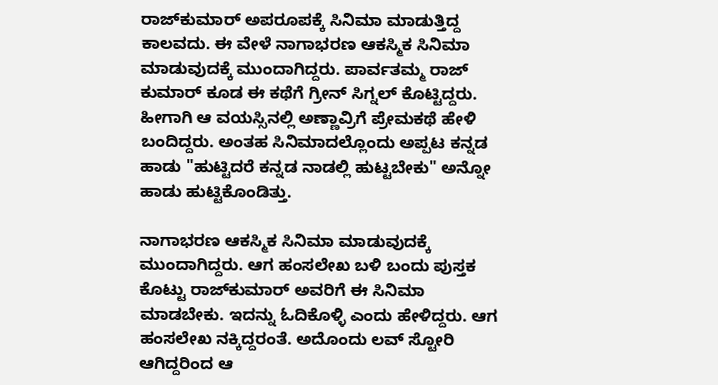ರಾಜ್‌ಕುಮಾರ್ ಅಪರೂಪಕ್ಕೆ ಸಿನಿಮಾ ಮಾಡುತ್ತಿದ್ದ ಕಾಲವದು. ಈ ವೇಳೆ ನಾಗಾಭರಣ ಆಕಸ್ಮಿಕ ಸಿನಿಮಾ ಮಾಡುವುದಕ್ಕೆ ಮುಂದಾಗಿದ್ದರು. ಪಾರ್ವತಮ್ಮ ರಾಜ್ ಕುಮಾರ್ ಕೂಡ ಈ ಕಥೆಗೆ ಗ್ರೀನ್ ಸಿಗ್ನಲ್ ಕೊಟ್ಟಿದ್ದರು. ಹೀಗಾಗಿ ಆ ವಯಸ್ಸಿನಲ್ಲಿ ಅಣ್ಣಾವ್ರಿಗೆ ಪ್ರೇಮಕಥೆ ಹೇಳಿ ಬಂದಿದ್ದರು. ಅಂತಹ ಸಿನಿಮಾದಲ್ಲೊಂದು ಅಪ್ಪಟ ಕನ್ನಡ ಹಾಡು "ಹುಟ್ಟಿದರೆ ಕನ್ನಡ ನಾಡಲ್ಲಿ ಹುಟ್ಟಬೇಕು" ಅನ್ನೋ ಹಾಡು ಹುಟ್ಟಿಕೊಂಡಿತ್ತು.

ನಾಗಾಭರಣ ಆಕಸ್ಮಿಕ ಸಿನಿಮಾ ಮಾಡುವುದಕ್ಕೆ ಮುಂದಾಗಿದ್ದರು. ಆಗ ಹಂಸಲೇಖ ಬಳಿ ಬಂದು ಪುಸ್ತಕ ಕೊಟ್ಟು ರಾಜ್‌ಕುಮಾರ್ ಅವರಿಗೆ ಈ ಸಿನಿಮಾ ಮಾಡಬೇಕು. ಇದನ್ನು ಓದಿಕೊಳ್ಳಿ ಎಂದು ಹೇಳಿದ್ದರು. ಆಗ ಹಂಸಲೇಖ ನಕ್ಕಿದ್ದರಂತೆ. ಅದೊಂದು ಲವ್ ಸ್ಟೋರಿ ಆಗಿದ್ದರಿಂದ ಆ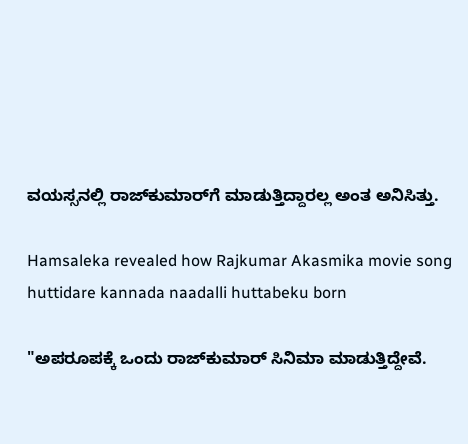ವಯಸ್ಸನಲ್ಲಿ ರಾಜ್‌ಕುಮಾರ್‌ಗೆ ಮಾಡುತ್ತಿದ್ದಾರಲ್ಲ ಅಂತ ಅನಿಸಿತ್ತು.

Hamsaleka revealed how Rajkumar Akasmika movie song huttidare kannada naadalli huttabeku born

"ಅಪರೂಪಕ್ಕೆ ಒಂದು ರಾಜ್‌ಕುಮಾರ್ ಸಿನಿಮಾ ಮಾಡುತ್ತಿದ್ದೇವೆ.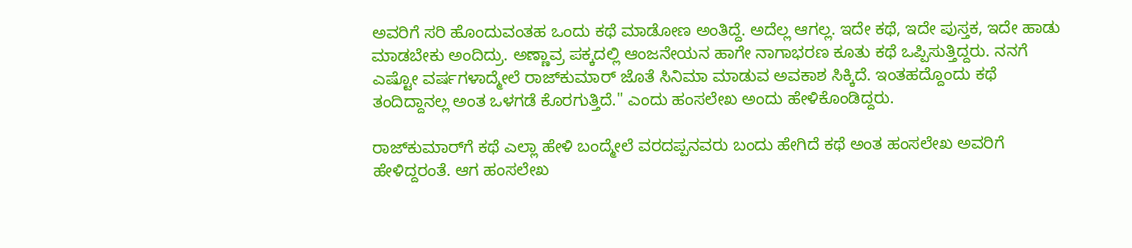ಅವರಿಗೆ ಸರಿ ಹೊಂದುವಂತಹ ಒಂದು ಕಥೆ ಮಾಡೋಣ ಅಂತಿದ್ದೆ. ಅದೆಲ್ಲ ಆಗಲ್ಲ. ಇದೇ ಕಥೆ, ಇದೇ ಪುಸ್ತಕ, ಇದೇ ಹಾಡು ಮಾಡಬೇಕು ಅಂದಿದ್ರು. ಅಣ್ಣಾವ್ರ ಪಕ್ಕದಲ್ಲಿ ಆಂಜನೇಯನ ಹಾಗೇ ನಾಗಾಭರಣ ಕೂತು ಕಥೆ ಒಪ್ಪಿಸುತ್ತಿದ್ದರು. ನನಗೆ ಎಷ್ಟೋ ವರ್ಷಗಳಾದ್ಮೇಲೆ ರಾಜ್‌ಕುಮಾರ್ ಜೊತೆ ಸಿನಿಮಾ ಮಾಡುವ ಅವಕಾಶ ಸಿಕ್ಕಿದೆ. ಇಂತಹದ್ದೊಂದು ಕಥೆ ತಂದಿದ್ದಾನಲ್ಲ ಅಂತ ಒಳಗಡೆ ಕೊರಗುತ್ತಿದೆ." ಎಂದು ಹಂಸಲೇಖ ಅಂದು ಹೇಳಿಕೊಂಡಿದ್ದರು.

ರಾಜ್‌ಕುಮಾರ್‌ಗೆ ಕಥೆ ಎಲ್ಲಾ ಹೇಳಿ ಬಂದ್ಮೇಲೆ ವರದಪ್ಪನವರು ಬಂದು ಹೇಗಿದೆ ಕಥೆ ಅಂತ ಹಂಸಲೇಖ ಅವರಿಗೆ ಹೇಳಿದ್ದರಂತೆ. ಆಗ ಹಂಸಲೇಖ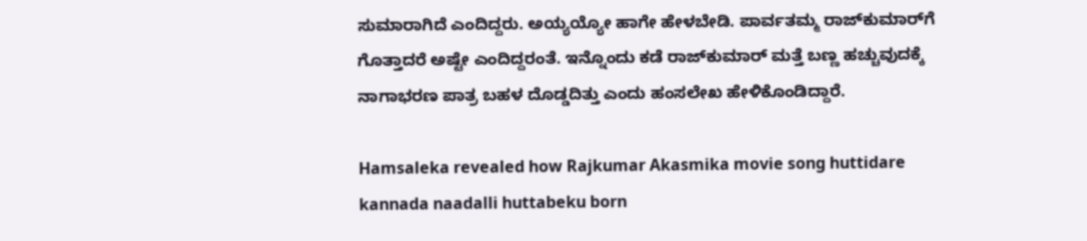ಸುಮಾರಾಗಿದೆ ಎಂದಿದ್ದರು. ಅಯ್ಯಯ್ಯೋ ಹಾಗೇ ಹೇಳಬೇಡಿ. ಪಾರ್ವತಮ್ಮ ರಾಜ್‌ಕುಮಾರ್‌ಗೆ ಗೊತ್ತಾದರೆ ಅಷ್ಟೇ ಎಂದಿದ್ದರಂತೆ. ಇನ್ನೊಂದು ಕಡೆ ರಾಜ್‌ಕುಮಾರ್‌ ಮತ್ತೆ ಬಣ್ಣ ಹಚ್ಚುವುದಕ್ಕೆ ನಾಗಾಭರಣ ಪಾತ್ರ ಬಹಳ ದೊಡ್ಡದಿತ್ತು ಎಂದು ಹಂಸಲೇಖ ಹೇಳಿಕೊಂಡಿದ್ದಾರೆ.

Hamsaleka revealed how Rajkumar Akasmika movie song huttidare kannada naadalli huttabeku born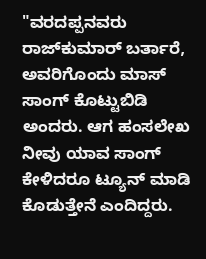"ವರದಪ್ಪನವರು ರಾಜ್‌ಕುಮಾರ್ ಬರ್ತಾರೆ, ಅವರಿಗೊಂದು ಮಾಸ್ ಸಾಂಗ್ ಕೊಟ್ಟುಬಿಡಿ ಅಂದರು. ಆಗ ಹಂಸಲೇಖ ನೀವು ಯಾವ ಸಾಂಗ್ ಕೇಳಿದರೂ ಟ್ಯೂನ್ ಮಾಡಿ ಕೊಡುತ್ತೇನೆ ಎಂದಿದ್ದರು.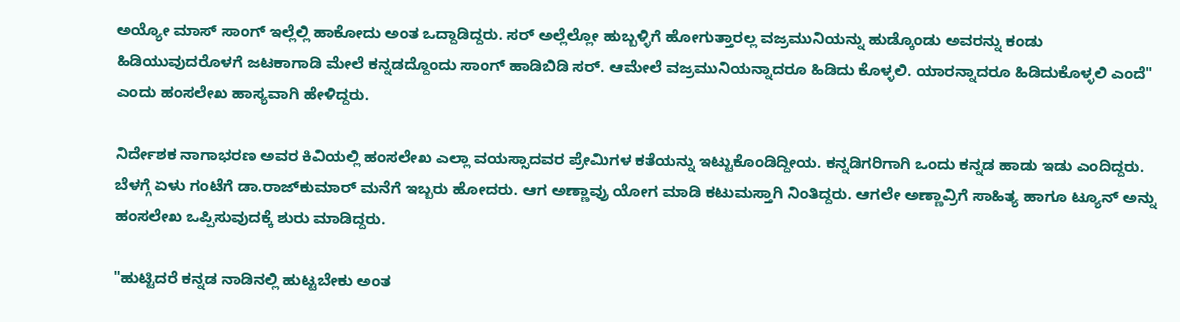ಅಯ್ಯೋ ಮಾಸ್ ಸಾಂಗ್ ಇಲ್ಲೆಲ್ಲಿ ಹಾಕೋದು ಅಂತ ಒದ್ದಾಡಿದ್ದರು. ಸರ್ ಅಲ್ಲೆಲ್ಲೋ ಹುಬ್ಬಳ್ಳಿಗೆ ಹೋಗುತ್ತಾರಲ್ಲ ವಜ್ರಮುನಿಯನ್ನು ಹುಡ್ಕೊಂಡು ಅವರನ್ನು ಕಂಡು ಹಿಡಿಯುವುದರೊಳಗೆ ಜಟಕಾಗಾಡಿ ಮೇಲೆ ಕನ್ನಡದ್ದೊಂದು ಸಾಂಗ್ ಹಾಡಿಬಿಡಿ ಸರ್. ಆಮೇಲೆ ವಜ್ರಮುನಿಯನ್ನಾದರೂ ಹಿಡಿದು ಕೊಳ್ಳಲಿ. ಯಾರನ್ನಾದರೂ ಹಿಡಿದುಕೊಳ್ಳಲಿ ಎಂದೆ" ಎಂದು ಹಂಸಲೇಖ ಹಾಸ್ಯವಾಗಿ ಹೇಳಿದ್ದರು.

ನಿರ್ದೇಶಕ ನಾಗಾಭರಣ ಅವರ ಕಿವಿಯಲ್ಲಿ ಹಂಸಲೇಖ ಎಲ್ಲಾ ವಯಸ್ಸಾದವರ ಪ್ರೇಮಿಗಳ ಕತೆಯನ್ನು ಇಟ್ಟುಕೊಂಡಿದ್ದೀಯ. ಕನ್ನಡಿಗರಿಗಾಗಿ ಒಂದು ಕನ್ನಡ ಹಾಡು ಇಡು ಎಂದಿದ್ದರು. ಬೆಳಗ್ಗೆ ಏಳು ಗಂಟೆಗೆ ಡಾ.ರಾಜ್‌ಕುಮಾರ್ ಮನೆಗೆ ಇಬ್ಬರು ಹೋದರು. ಆಗ ಅಣ್ಣಾವ್ರು ಯೋಗ ಮಾಡಿ ಕಟುಮಸ್ತಾಗಿ ನಿಂತಿದ್ದರು. ಆಗಲೇ ಅಣ್ಣಾವ್ರಿಗೆ ಸಾಹಿತ್ಯ ಹಾಗೂ ಟ್ಯೂನ್ ಅನ್ನು ಹಂಸಲೇಖ ಒಪ್ಪಿಸುವುದಕ್ಕೆ ಶುರು ಮಾಡಿದ್ದರು.

"ಹುಟ್ಟಿದರೆ ಕನ್ನಡ ನಾಡಿನಲ್ಲಿ ಹುಟ್ಟಬೇಕು ಅಂತ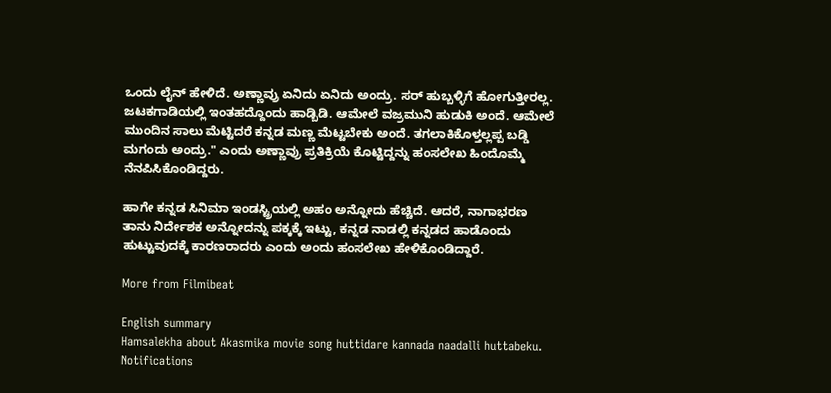ಒಂದು ಲೈನ್ ಹೇಳಿದೆ. ಅಣ್ಣಾವ್ರು ಏನಿದು ಏನಿದು ಅಂದ್ರು. ಸರ್ ಹುಬ್ಬಳ್ಳಿಗೆ ಹೋಗುತ್ತೀರಲ್ಲ. ಜಟಕಗಾಡಿಯಲ್ಲಿ ಇಂತಹದ್ದೊಂದು ಹಾಡ್ಬಿಡಿ. ಆಮೇಲೆ ವಜ್ರಮುನಿ ಹುಡುಕಿ ಅಂದೆ. ಆಮೇಲೆ ಮುಂದಿನ ಸಾಲು ಮೆಟ್ಟಿದರೆ ಕನ್ನಡ ಮಣ್ಣ ಮೆಟ್ಟಬೇಕು ಅಂದೆ. ತಗಲಾಕಿಕೊಳ್ತಲ್ಲಪ್ಪ ಬಡ್ಡಿ ಮಗಂದು ಅಂದ್ರು." ಎಂದು ಅಣ್ಣಾವ್ರು ಪ್ರತಿಕ್ರಿಯೆ ಕೊಟ್ಟಿದ್ದನ್ನು ಹಂಸಲೇಖ ಹಿಂದೊಮ್ಮೆ ನೆನಪಿಸಿಕೊಂಡಿದ್ದರು.

ಹಾಗೇ ಕನ್ನಡ ಸಿನಿಮಾ ಇಂಡಸ್ಟ್ರಿಯಲ್ಲಿ ಅಹಂ ಅನ್ನೋದು ಹೆಚ್ಚಿದೆ. ಆದರೆ, ನಾಗಾಭರಣ ತಾನು ನಿರ್ದೇಶಕ ಅನ್ನೋದನ್ನು ಪಕ್ಕಕ್ಕೆ ಇಟ್ಟು, ಕನ್ನಡ ನಾಡಲ್ಲಿ ಕನ್ನಡದ ಹಾಡೊಂದು ಹುಟ್ಟುವುದಕ್ಕೆ ಕಾರಣರಾದರು ಎಂದು ಅಂದು ಹಂಸಲೇಖ ಹೇಳಿಕೊಂಡಿದ್ದಾರೆ.

More from Filmibeat

English summary
Hamsalekha about Akasmika movie song huttidare kannada naadalli huttabeku.
Notifications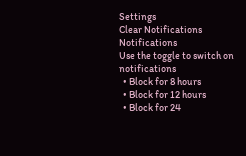Settings
Clear Notifications
Notifications
Use the toggle to switch on notifications
  • Block for 8 hours
  • Block for 12 hours
  • Block for 24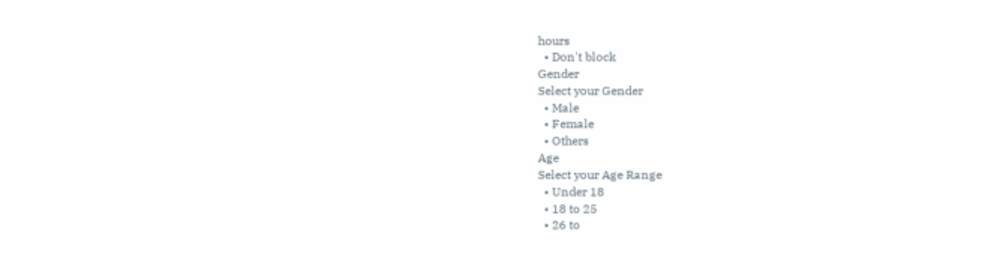hours
  • Don't block
Gender
Select your Gender
  • Male
  • Female
  • Others
Age
Select your Age Range
  • Under 18
  • 18 to 25
  • 26 to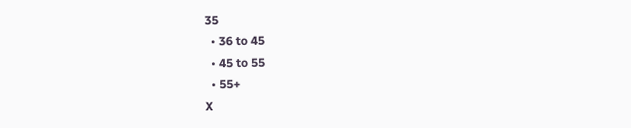35
  • 36 to 45
  • 45 to 55
  • 55+
X